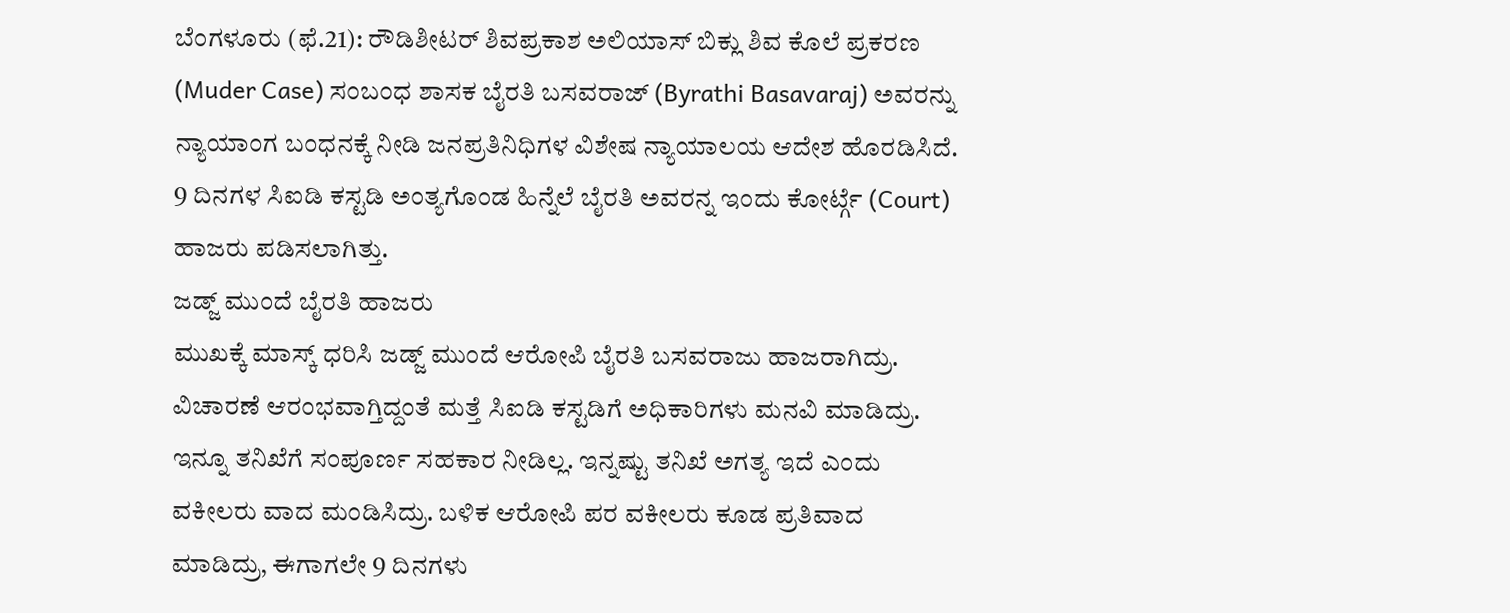ಬೆಂಗಳೂರು (ಫೆ.21): ರೌಡಿಶೀಟರ್ ಶಿವಪ್ರಕಾಶ ಅಲಿಯಾಸ್ ಬಿಕ್ಲು ಶಿವ ಕೊಲೆ ಪ್ರಕರಣ (Muder Case) ಸಂಬಂಧ ಶಾಸಕ ಬೈರತಿ ಬಸವರಾಜ್ (Byrathi Basavaraj) ಅವರನ್ನು ನ್ಯಾಯಾಂಗ ಬಂಧನಕ್ಕೆ ನೀಡಿ ಜನಪ್ರತಿನಿಧಿಗಳ ವಿಶೇಷ ನ್ಯಾಯಾಲಯ ಆದೇಶ ಹೊರಡಿಸಿದೆ. 9 ದಿನಗಳ ಸಿಐಡಿ ಕಸ್ಟಡಿ ಅಂತ್ಯಗೊಂಡ ಹಿನ್ನೆಲೆ ಬೈರತಿ ಅವರನ್ನ ಇಂದು ಕೋರ್ಟ್ಗೆ (Court) ಹಾಜರು ಪಡಿಸಲಾಗಿತ್ತು.
ಜಡ್ಜ್ ಮುಂದೆ ಬೈರತಿ ಹಾಜರು
ಮುಖಕ್ಕೆ ಮಾಸ್ಕ್ ಧರಿಸಿ ಜಡ್ಜ್ ಮುಂದೆ ಆರೋಪಿ ಬೈರತಿ ಬಸವರಾಜು ಹಾಜರಾಗಿದ್ರು. ವಿಚಾರಣೆ ಆರಂಭವಾಗ್ತಿದ್ದಂತೆ ಮತ್ತೆ ಸಿಐಡಿ ಕಸ್ಟಡಿಗೆ ಅಧಿಕಾರಿಗಳು ಮನವಿ ಮಾಡಿದ್ರು. ಇನ್ನೂ ತನಿಖೆಗೆ ಸಂಪೂರ್ಣ ಸಹಕಾರ ನೀಡಿಲ್ಲ. ಇನ್ನಷ್ಟು ತನಿಖೆ ಅಗತ್ಯ ಇದೆ ಎಂದು ವಕೀಲರು ವಾದ ಮಂಡಿಸಿದ್ರು. ಬಳಿಕ ಆರೋಪಿ ಪರ ವಕೀಲರು ಕೂಡ ಪ್ರತಿವಾದ ಮಾಡಿದ್ರು, ಈಗಾಗಲೇ 9 ದಿನಗಳು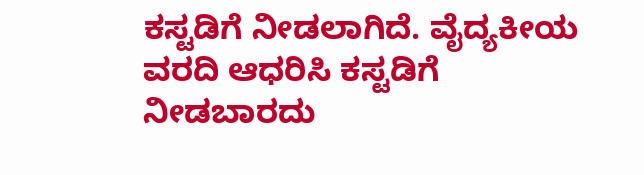ಕಸ್ಟಡಿಗೆ ನೀಡಲಾಗಿದೆ. ವೈದ್ಯಕೀಯ ವರದಿ ಆಧರಿಸಿ ಕಸ್ಟಡಿಗೆ ನೀಡಬಾರದು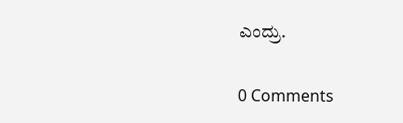ಎಂದ್ರು.

0 Comments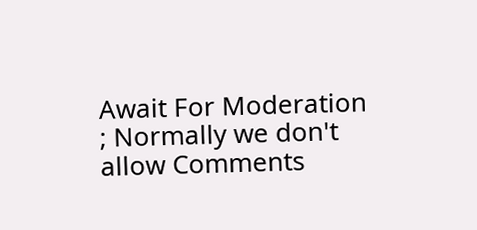Await For Moderation ; Normally we don't allow Comments